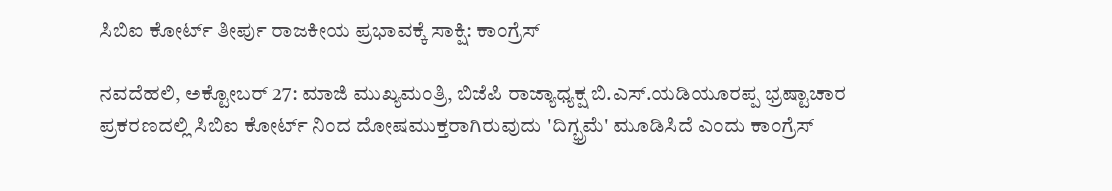ಸಿಬಿಐ ಕೋರ್ಟ್ ತೀರ್ಪು ರಾಜಕೀಯ ಪ್ರಭಾವಕ್ಕೆ ಸಾಕ್ಷಿ: ಕಾಂಗ್ರೆಸ್

ನವದೆಹಲಿ, ಅಕ್ಟೋಬರ್ 27: ಮಾಜಿ ಮುಖ್ಯಮಂತ್ರಿ, ಬಿಜೆಪಿ ರಾಜ್ಯಾಧ್ಯಕ್ಷ ಬಿ.ಎಸ್.ಯಡಿಯೂರಪ್ಪ ಭ್ರಷ್ಟಾಚಾರ ಪ್ರಕರಣದಲ್ಲಿ ಸಿಬಿಐ ಕೋರ್ಟ್ ನಿಂದ ದೋಷಮುಕ್ತರಾಗಿರುವುದು 'ದಿಗ್ಭ್ರಮೆ' ಮೂಡಿಸಿದೆ ಎಂದು ಕಾಂಗ್ರೆಸ್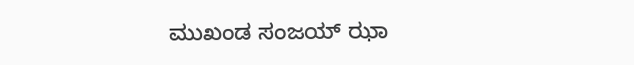ಮುಖಂಡ ಸಂಜಯ್ ಝಾ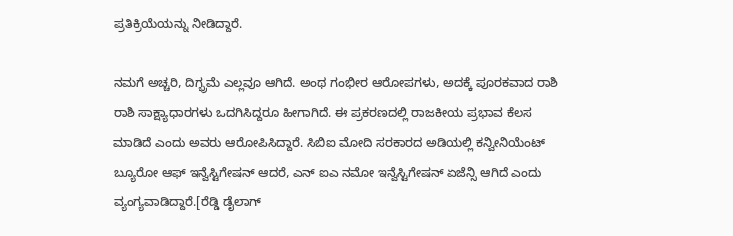ಪ್ರತಿಕ್ರಿಯೆಯನ್ನು ನೀಡಿದ್ದಾರೆ.

ನಮಗೆ ಅಚ್ಚರಿ, ದಿಗ್ಭ್ರಮೆ ಎಲ್ಲವೂ ಆಗಿದೆ. ಅಂಥ ಗಂಭೀರ ಆರೋಪಗಳು, ಅದಕ್ಕೆ ಪೂರಕವಾದ ರಾಶಿ ರಾಶಿ ಸಾಕ್ಷ್ಯಾಧಾರಗಳು ಒದಗಿಸಿದ್ದರೂ ಹೀಗಾಗಿದೆ. ಈ ಪ್ರಕರಣದಲ್ಲಿ ರಾಜಕೀಯ ಪ್ರಭಾವ ಕೆಲಸ ಮಾಡಿದೆ ಎಂದು ಅವರು ಆರೋಪಿಸಿದ್ದಾರೆ. ಸಿಬಿಐ ಮೋದಿ ಸರಕಾರದ ಅಡಿಯಲ್ಲಿ ಕನ್ವೀನಿಯೆಂಟ್ ಬ್ಯೂರೋ ಆಫ್ ಇನ್ವೆಸ್ಟಿಗೇಷನ್ ಆದರೆ, ಎನ್ ಐಎ ನಮೋ ಇನ್ವೆಸ್ಟಿಗೇಷನ್ ಏಜೆನ್ಸಿ ಆಗಿದೆ ಎಂದು ವ್ಯಂಗ್ಯವಾಡಿದ್ದಾರೆ.[ರೆಡ್ಡಿ ಡೈಲಾಗ್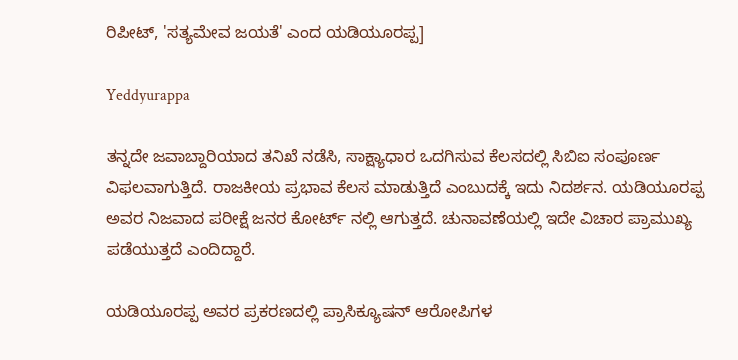ರಿಪೀಟ್, 'ಸತ್ಯಮೇವ ಜಯತೆ' ಎಂದ ಯಡಿಯೂರಪ್ಪ]

Yeddyurappa

ತನ್ನದೇ ಜವಾಬ್ದಾರಿಯಾದ ತನಿಖೆ ನಡೆಸಿ, ಸಾಕ್ಷ್ಯಾಧಾರ ಒದಗಿಸುವ ಕೆಲಸದಲ್ಲಿ ಸಿಬಿಐ ಸಂಪೂರ್ಣ ವಿಫಲವಾಗುತ್ತಿದೆ. ರಾಜಕೀಯ ಪ್ರಭಾವ ಕೆಲಸ ಮಾಡುತ್ತಿದೆ ಎಂಬುದಕ್ಕೆ ಇದು ನಿದರ್ಶನ. ಯಡಿಯೂರಪ್ಪ ಅವರ ನಿಜವಾದ ಪರೀಕ್ಷೆ ಜನರ ಕೋರ್ಟ್ ನಲ್ಲಿ ಆಗುತ್ತದೆ. ಚುನಾವಣೆಯಲ್ಲಿ ಇದೇ ವಿಚಾರ ಪ್ರಾಮುಖ್ಯ ಪಡೆಯುತ್ತದೆ ಎಂದಿದ್ದಾರೆ.

ಯಡಿಯೂರಪ್ಪ ಅವರ ಪ್ರಕರಣದಲ್ಲಿ ಪ್ರಾಸಿಕ್ಯೂಷನ್ ಆರೋಪಿಗಳ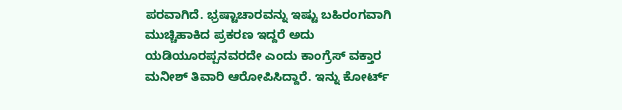ಪರವಾಗಿದೆ. ಭ್ರಷ್ಟಾಚಾರವನ್ನು ಇಷ್ಟು ಬಹಿರಂಗವಾಗಿ ಮುಚ್ಚಿಹಾಕಿದ ಪ್ರಕರಣ ಇದ್ದರೆ ಅದು ಯಡಿಯೂರಪ್ಪನವರದೇ ಎಂದು ಕಾಂಗ್ರೆಸ್ ವಕ್ತಾರ ಮನೀಶ್ ತಿವಾರಿ ಆರೋಪಿಸಿದ್ದಾರೆ. ಇನ್ನು ಕೋರ್ಟ್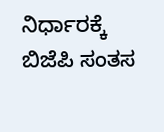ನಿರ್ಧಾರಕ್ಕೆ ಬಿಜೆಪಿ ಸಂತಸ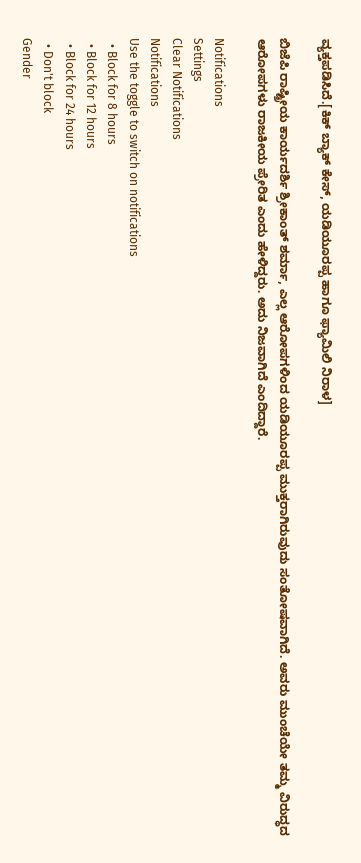ವ್ಯಕ್ತಪಡಿಸಿದೆ.[ಕಿಕ್ ಬ್ಯಾಕ್ ಕೇಸ್, ಯಡಿಯೂರಪ್ಪ ಹಾಗೂ ಫ್ಯಾಮಿಲಿ ನಿರಾಳ]

ಬಿಜೆಪಿ ರಾಷ್ಟ್ರೀಯ ಕಾರ್ಯದರ್ಶಿ ಶ್ರೀಕಾಂತ್ ಶರ್ಮಾ, ಎಲ್ಲ ಆರೋಪಗಳಿಂದ ಯಡಿಯೂರಪ್ಪ ಮುಕ್ತರಾಗಿರುವುದು ಸಂತೋಷವಾಗಿದೆ. ಅವರು ಮುಂಚೆಯೇ ತಮ್ಮ ವಿರುದ್ಧದ ಆರೋಪಗಳು ರಾಜಕೀಯ ಪ್ರೇರಿತ ಎಂದು ಹೇಳಿದ್ದರು. ಅದು ನಿಜವಾಗಿದೆ ಎಂದಿದ್ದಾರೆ.

Notifications
Settings
Clear Notifications
Notifications
Use the toggle to switch on notifications
  • Block for 8 hours
  • Block for 12 hours
  • Block for 24 hours
  • Don't block
Gender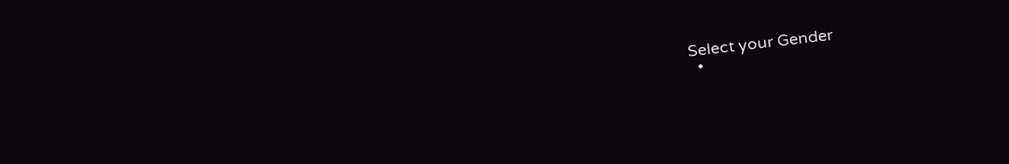Select your Gender
  •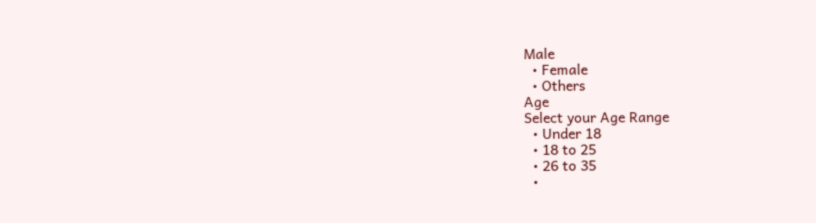Male
  • Female
  • Others
Age
Select your Age Range
  • Under 18
  • 18 to 25
  • 26 to 35
  •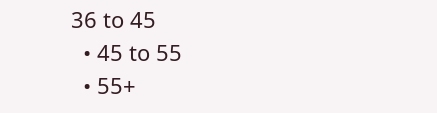36 to 45
  • 45 to 55
  • 55+